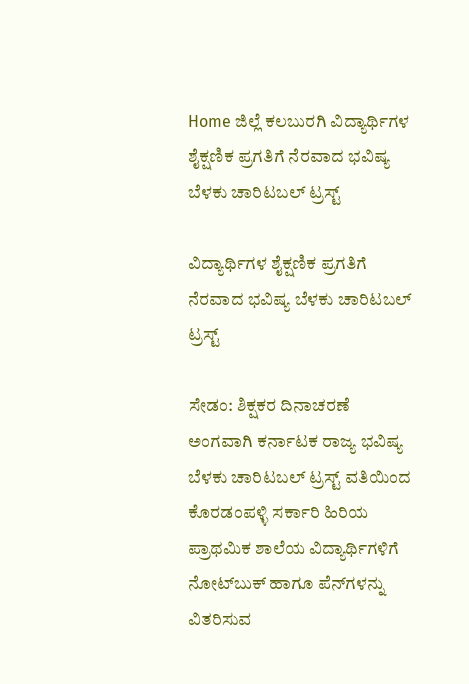Home ಜಿಲ್ಲೆ ಕಲಬುರಗಿ ವಿದ್ಯಾರ್ಥಿಗಳ ಶೈಕ್ಷಣಿಕ ಪ್ರಗತಿಗೆ ನೆರವಾದ ಭವಿಷ್ಯ ಬೆಳಕು ಚಾರಿಟಬಲ್ ಟ್ರಸ್ಟ್

ವಿದ್ಯಾರ್ಥಿಗಳ ಶೈಕ್ಷಣಿಕ ಪ್ರಗತಿಗೆ ನೆರವಾದ ಭವಿಷ್ಯ ಬೆಳಕು ಚಾರಿಟಬಲ್ ಟ್ರಸ್ಟ್

ಸೇಡಂ: ಶಿಕ್ಷಕರ ದಿನಾಚರಣೆ ಅಂಗವಾಗಿ ಕರ್ನಾಟಕ ರಾಜ್ಯ ಭವಿಷ್ಯ ಬೆಳಕು ಚಾರಿಟಬಲ್ ಟ್ರಸ್ಟ್ ವತಿಯಿಂದ ಕೊರಡಂಪಳ್ಳಿ ಸರ್ಕಾರಿ ಹಿರಿಯ ಪ್ರಾಥಮಿಕ ಶಾಲೆಯ ವಿದ್ಯಾರ್ಥಿಗಳಿಗೆ ನೋಟ್‍ಬುಕ್ ಹಾಗೂ ಪೆನ್‍ಗಳನ್ನು ವಿತರಿಸುವ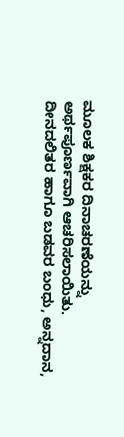ಮೂಲಕ ಶಿಕ್ಷಕರ ದಿನಾಚರಣೆಯನ್ನು ಅರ್ಥಪೂರ್ಣವಾಗಿ ಆಚರಿಸಲಾಯಿತು.
ದೀನದಲಿತರ ಹಾಗೂ ಬಡವರ ಬಂಧು, ಅನ್ನದಾನ,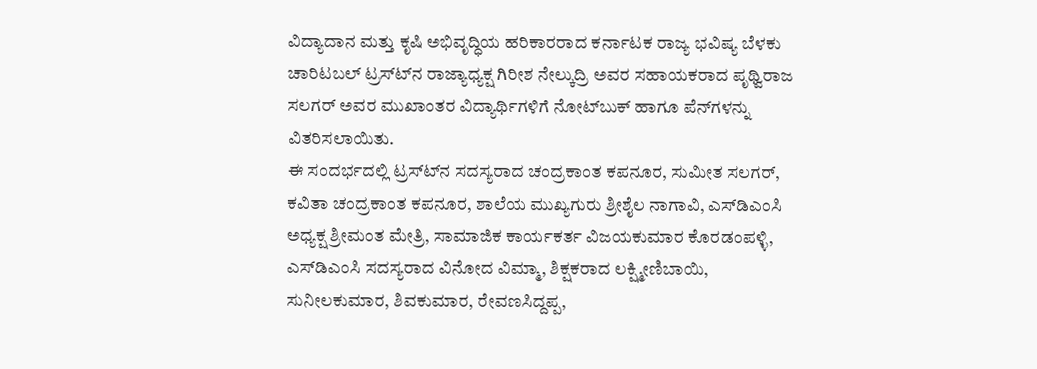ವಿದ್ಯಾದಾನ ಮತ್ತು ಕೃಷಿ ಅಭಿವೃದ್ಧಿಯ ಹರಿಕಾರರಾದ ಕರ್ನಾಟಕ ರಾಜ್ಯ ಭವಿಷ್ಯ ಬೆಳಕು ಚಾರಿಟಬಲ್ ಟ್ರಸ್ಟ್‍ನ ರಾಜ್ಯಾಧ್ಯಕ್ಷ ಗಿರೀಶ ನೇಲ್ಕುದ್ರಿ ಅವರ ಸಹಾಯಕರಾದ ಪೃಥ್ವಿರಾಜ ಸಲಗರ್ ಅವರ ಮುಖಾಂತರ ವಿದ್ಯಾರ್ಥಿಗಳಿಗೆ ನೋಟ್‍ಬುಕ್ ಹಾಗೂ ಪೆನ್‍ಗಳನ್ನು ವಿತರಿಸಲಾಯಿತು.
ಈ ಸಂದರ್ಭದಲ್ಲಿ ಟ್ರಸ್ಟ್‍ನ ಸದಸ್ಯರಾದ ಚಂದ್ರಕಾಂತ ಕಪನೂರ, ಸುಮೀತ ಸಲಗರ್, ಕವಿತಾ ಚಂದ್ರಕಾಂತ ಕಪನೂರ, ಶಾಲೆಯ ಮುಖ್ಯಗುರು ಶ್ರೀಶೈಲ ನಾಗಾವಿ, ಎಸ್‍ಡಿಎಂಸಿ ಅಧ್ಯಕ್ಷ ಶ್ರೀಮಂತ ಮೇತ್ರಿ, ಸಾಮಾಜಿಕ ಕಾರ್ಯಕರ್ತ ವಿಜಯಕುಮಾರ ಕೊರಡಂಪಳ್ಳಿ, ಎಸ್‍ಡಿಎಂಸಿ ಸದಸ್ಯರಾದ ವಿನೋದ ವಿಮ್ಮಾ, ಶಿಕ್ಷಕರಾದ ಲಕ್ಷ್ಮೀಣಿಬಾಯಿ, ಸುನೀಲಕುಮಾರ, ಶಿವಕುಮಾರ, ರೇವಣಸಿದ್ದಪ್ಪ,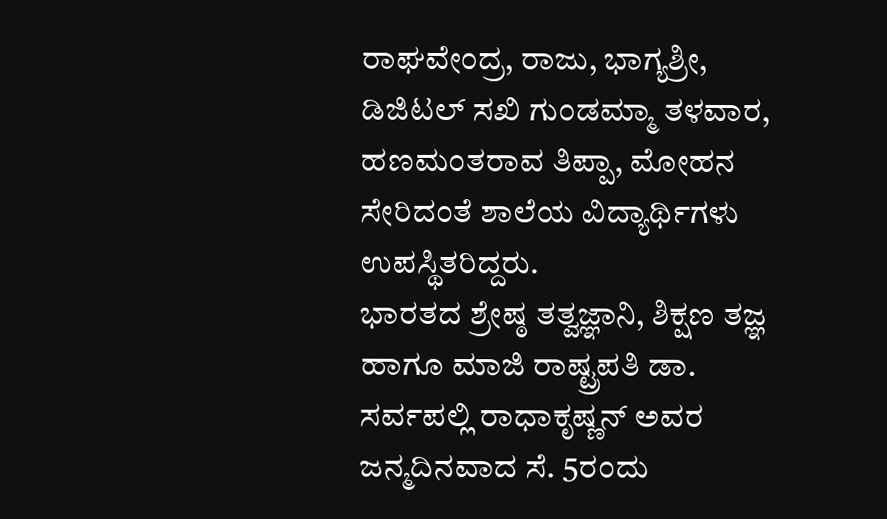ರಾಘವೇಂದ್ರ, ರಾಜು, ಭಾಗ್ಯಶ್ರೀ, ಡಿಜಿಟಲ್ ಸಖಿ ಗುಂಡಮ್ಮಾ ತಳವಾರ, ಹಣಮಂತರಾವ ತಿಪ್ಪಾ, ಮೋಹನ ಸೇರಿದಂತೆ ಶಾಲೆಯ ವಿದ್ಯಾರ್ಥಿಗಳು ಉಪಸ್ಥಿತರಿದ್ದರು.
ಭಾರತದ ಶ್ರೇಷ್ಠ ತತ್ವಜ್ಞಾನಿ, ಶಿಕ್ಷಣ ತಜ್ಞ ಹಾಗೂ ಮಾಜಿ ರಾಷ್ಟ್ರಪತಿ ಡಾ. ಸರ್ವಪಲ್ಲಿ ರಾಧಾಕೃಷ್ಣನ್ ಅವರ ಜನ್ಮದಿನವಾದ ಸೆ. 5ರಂದು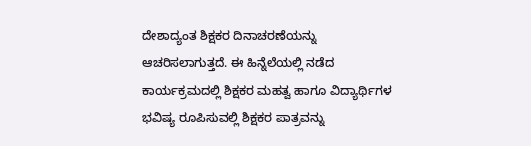ದೇಶಾದ್ಯಂತ ಶಿಕ್ಷಕರ ದಿನಾಚರಣೆಯನ್ನು ಆಚರಿಸಲಾಗುತ್ತದೆ. ಈ ಹಿನ್ನೆಲೆಯಲ್ಲಿ ನಡೆದ ಕಾರ್ಯಕ್ರಮದಲ್ಲಿ ಶಿಕ್ಷಕರ ಮಹತ್ವ ಹಾಗೂ ವಿದ್ಯಾರ್ಥಿಗಳ ಭವಿಷ್ಯ ರೂಪಿಸುವಲ್ಲಿ ಶಿಕ್ಷಕರ ಪಾತ್ರವನ್ನು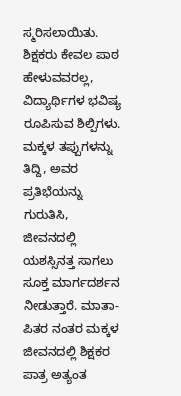ಸ್ಮರಿಸಲಾಯಿತು.
ಶಿಕ್ಷಕರು ಕೇವಲ ಪಾಠ ಹೇಳುವವರಲ್ಲ, ವಿದ್ಯಾರ್ಥಿಗಳ ಭವಿಷ್ಯ ರೂಪಿಸುವ ಶಿಲ್ಪಿಗಳು. ಮಕ್ಕಳ ತಪ್ಪುಗಳನ್ನು ತಿದ್ದಿ, ಅವರ ಪ್ರತಿಭೆಯನ್ನು ಗುರುತಿಸಿ, ಜೀವನದಲ್ಲಿ ಯಶಸ್ಸಿನತ್ತ ಸಾಗಲು ಸೂಕ್ತ ಮಾರ್ಗದರ್ಶನ ನೀಡುತ್ತಾರೆ. ಮಾತಾ-ಪಿತರ ನಂತರ ಮಕ್ಕಳ ಜೀವನದಲ್ಲಿ ಶಿಕ್ಷಕರ ಪಾತ್ರ ಅತ್ಯಂತ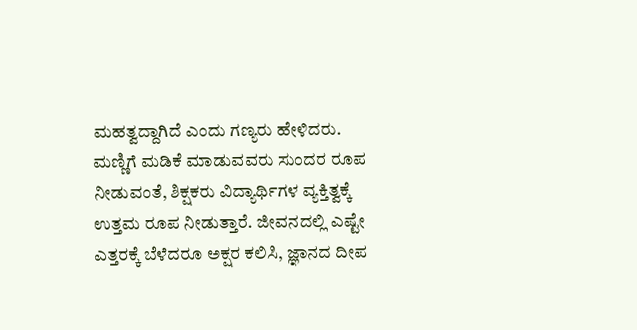ಮಹತ್ವದ್ದಾಗಿದೆ ಎಂದು ಗಣ್ಯರು ಹೇಳಿದರು.
ಮಣ್ಣಿಗೆ ಮಡಿಕೆ ಮಾಡುವವರು ಸುಂದರ ರೂಪ ನೀಡುವಂತೆ, ಶಿಕ್ಷಕರು ವಿದ್ಯಾರ್ಥಿಗಳ ವ್ಯಕ್ತಿತ್ವಕ್ಕೆ ಉತ್ತಮ ರೂಪ ನೀಡುತ್ತಾರೆ. ಜೀವನದಲ್ಲಿ ಎಷ್ಟೇ ಎತ್ತರಕ್ಕೆ ಬೆಳೆದರೂ ಅಕ್ಷರ ಕಲಿಸಿ, ಜ್ಞಾನದ ದೀಪ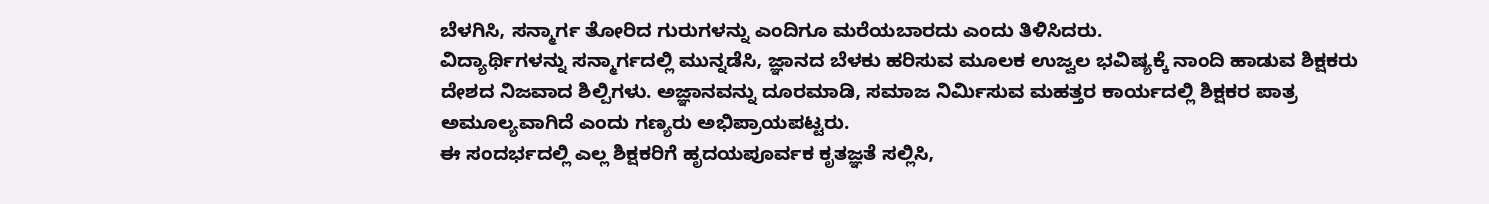ಬೆಳಗಿಸಿ, ಸನ್ಮಾರ್ಗ ತೋರಿದ ಗುರುಗಳನ್ನು ಎಂದಿಗೂ ಮರೆಯಬಾರದು ಎಂದು ತಿಳಿಸಿದರು.
ವಿದ್ಯಾರ್ಥಿಗಳನ್ನು ಸನ್ಮಾರ್ಗದಲ್ಲಿ ಮುನ್ನಡೆಸಿ, ಜ್ಞಾನದ ಬೆಳಕು ಹರಿಸುವ ಮೂಲಕ ಉಜ್ವಲ ಭವಿಷ್ಯಕ್ಕೆ ನಾಂದಿ ಹಾಡುವ ಶಿಕ್ಷಕರು ದೇಶದ ನಿಜವಾದ ಶಿಲ್ಪಿಗಳು. ಅಜ್ಞಾನವನ್ನು ದೂರಮಾಡಿ, ಸಮಾಜ ನಿರ್ಮಿಸುವ ಮಹತ್ತರ ಕಾರ್ಯದಲ್ಲಿ ಶಿಕ್ಷಕರ ಪಾತ್ರ ಅಮೂಲ್ಯವಾಗಿದೆ ಎಂದು ಗಣ್ಯರು ಅಭಿಪ್ರಾಯಪಟ್ಟರು.
ಈ ಸಂದರ್ಭದಲ್ಲಿ ಎಲ್ಲ ಶಿಕ್ಷಕರಿಗೆ ಹೃದಯಪೂರ್ವಕ ಕೃತಜ್ಞತೆ ಸಲ್ಲಿಸಿ,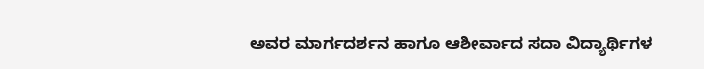ಅವರ ಮಾರ್ಗದರ್ಶನ ಹಾಗೂ ಆಶೀರ್ವಾದ ಸದಾ ವಿದ್ಯಾರ್ಥಿಗಳ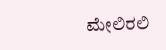ಮೇಲಿರಲಿ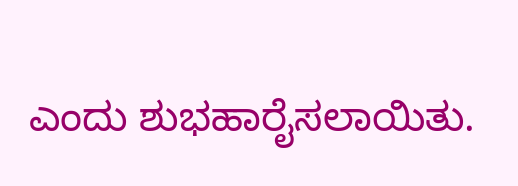ಎಂದು ಶುಭಹಾರೈಸಲಾಯಿತು.